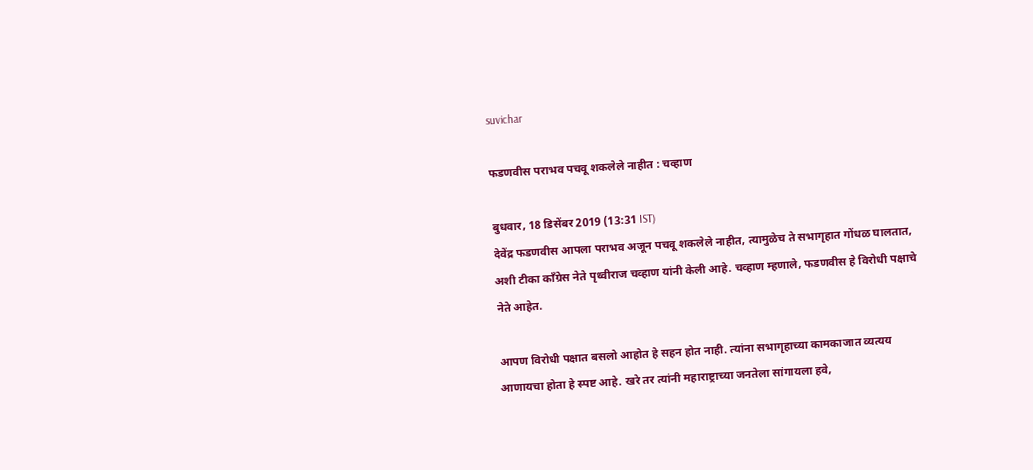suvichar

फडणवीस पराभव पचवू शकलेले नाहीत : चव्हाण

बुधवार, 18 डिसेंबर 2019 (13:31 IST)
देवेंद्र फडणवीस आपला पराभव अजून पचवू शकलेले नाहीत, त्यामुळेच ते सभागृहात गोंधळ घालतात, अशी टीका काँग्रेस नेते पृथ्वीराज चव्हाण यांनी केली आहे. चव्हाण म्हणाले, फडणवीस हे विरोधी पक्षाचे नेते आहेत.

आपण विरोधी पक्षात बसलो आहोत हे सहन होत नाही. त्यांना सभागृहाच्या कामकाजात व्यत्यय आणायचा होता हे स्पष्ट आहे. खरे तर त्यांनी महाराष्ट्राच्या जनतेला सांगायला हवे,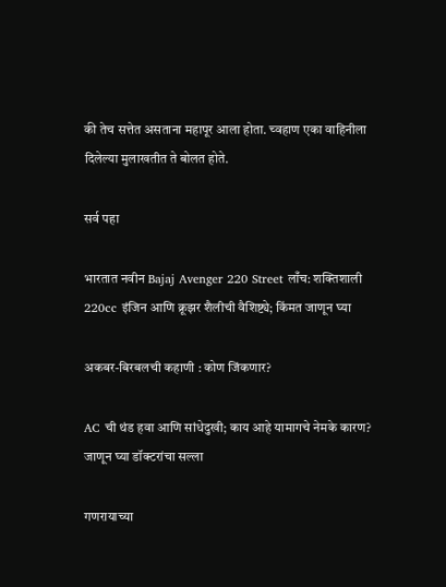की तेच सत्तेत असताना महापूर आला होता. च्वहाण एका वाहिनीला दिलेल्या मुलाखतीत ते बोलत होते.

सर्व पहा

भारतात नवीन Bajaj Avenger 220 Street लाँच: शक्तिशाली 220cc इंजिन आणि क्रूझर शैलीची वैशिष्ट्ये; किंमत जाणून घ्या

अकबर-बिरबलची कहाणी : कोण जिंकणार?

AC ची थंड हवा आणि सांधेदुखी; काय आहे यामागचे नेमके कारण? जाणून घ्या डॉक्टरांचा सल्ला

गणरायाच्या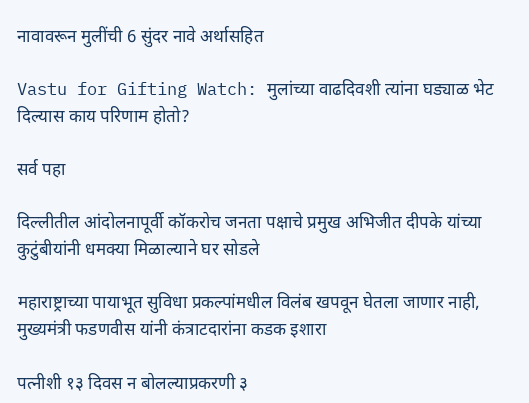नावावरून मुलींची 6 सुंदर नावे अर्थासहित

Vastu for Gifting Watch: मुलांच्या वाढदिवशी त्यांना घड्याळ भेट दिल्यास काय परिणाम होतो?

सर्व पहा

दिल्लीतील आंदोलनापूर्वी कॉकरोच जनता पक्षाचे प्रमुख अभिजीत दीपके यांच्या कुटुंबीयांनी धमक्या मिळाल्याने घर सोडले

महाराष्ट्राच्या पायाभूत सुविधा प्रकल्पांमधील विलंब खपवून घेतला जाणार नाही, मुख्यमंत्री फडणवीस यांनी कंत्राटदारांना कडक इशारा

पत्नीशी १३ दिवस न बोलल्याप्रकरणी ३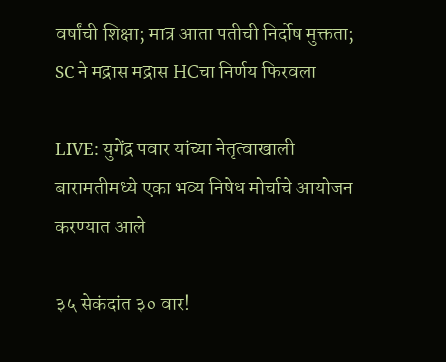वर्षांची शिक्षा; मात्र आता पतीची निर्दोष मुक्तता; SC ने मद्रास मद्रास HCचा निर्णय फिरवला

LIVE: युगेंद्र पवार यांच्या नेतृत्वाखाली बारामतीमध्ये एका भव्य निषेध मोर्चाचे आयोजन करण्यात आले

३५ सेकंदांत ३० वार!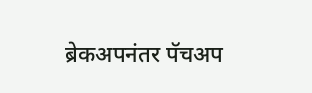ब्रेकअपनंतर पॅचअप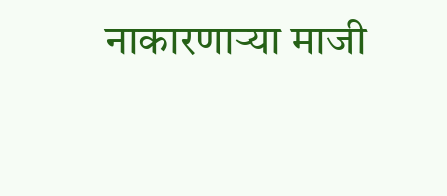नाकारणाऱ्या माजी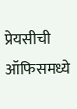प्रेयसीची ऑफिसमध्ये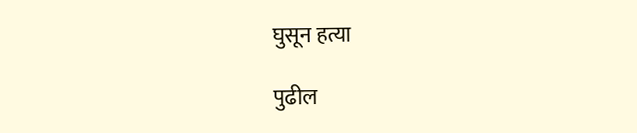घुसून हत्या

पुढील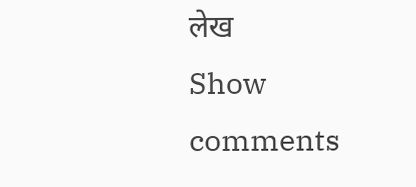लेख
Show comments